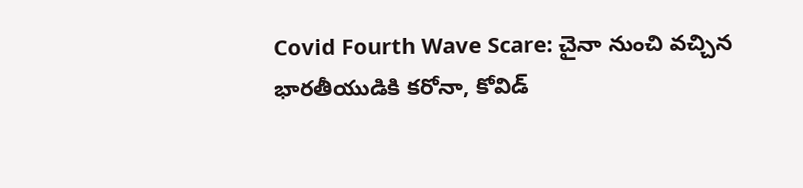Covid Fourth Wave Scare: చైనా నుంచి వచ్చిన భారతీయుడికి కరోనా, కోవిడ్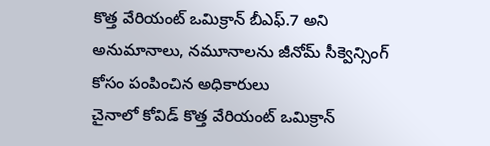కొత్త వేరియంట్ ఒమిక్రాన్ బీఎఫ్.7 అని అనుమానాలు, నమూనాలను జీనోమ్ సీక్వెన్సింగ్ కోసం పంపించిన అధికారులు
చైనాలో కోవిడ్ కొత్త వేరియంట్ ఒమిక్రాన్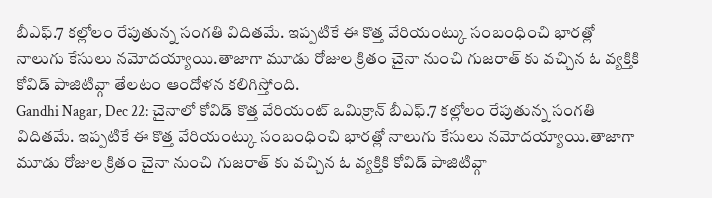బీఎఫ్.7 కల్లోలం రేపుతున్న సంగతి విదితమే. ఇప్పటికే ఈ కొత్త వేరియంట్కు సంబంధించి భారత్లో నాలుగు కేసులు నమోదయ్యాయి.తాజాగా మూడు రోజుల క్రితం చైనా నుంచి గుజరాత్ కు వచ్చిన ఓ వ్యక్తికి కోవిడ్ పాజిటివ్గా తేలటం ఆందోళన కలిగిస్తోంది.
Gandhi Nagar, Dec 22: చైనాలో కోవిడ్ కొత్త వేరియంట్ ఒమిక్రాన్ బీఎఫ్.7 కల్లోలం రేపుతున్న సంగతి విదితమే. ఇప్పటికే ఈ కొత్త వేరియంట్కు సంబంధించి భారత్లో నాలుగు కేసులు నమోదయ్యాయి.తాజాగా మూడు రోజుల క్రితం చైనా నుంచి గుజరాత్ కు వచ్చిన ఓ వ్యక్తికి కోవిడ్ పాజిటివ్గా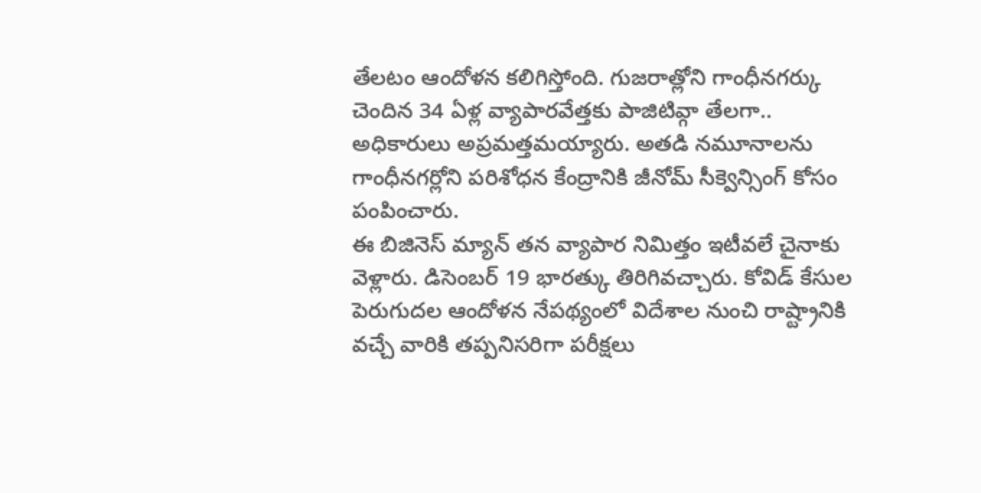తేలటం ఆందోళన కలిగిస్తోంది. గుజరాత్లోని గాంధీనగర్కు చెందిన 34 ఏళ్ల వ్యాపారవేత్తకు పాజిటివ్గా తేలగా.. అధికారులు అప్రమత్తమయ్యారు. అతడి నమూనాలను గాంధీనగర్లోని పరిశోధన కేంద్రానికి జీనోమ్ సీక్వెన్సింగ్ కోసం పంపించారు.
ఈ బిజినెస్ మ్యాన్ తన వ్యాపార నిమిత్తం ఇటీవలే చైనాకు వెళ్లారు. డిసెంబర్ 19 భారత్కు తిరిగివచ్చారు. కోవిడ్ కేసుల పెరుగుదల ఆందోళన నేపథ్యంలో విదేశాల నుంచి రాష్ట్రానికి వచ్చే వారికి తప్పనిసరిగా పరీక్షలు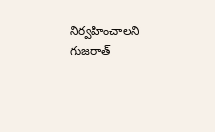నిర్వహించాలని గుజరాత్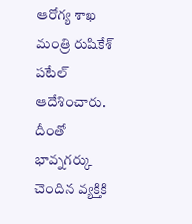ఆరోగ్య శాఖ మంత్రి రుషికేశ్ పటేల్ ఆదేశించారు. దీంతో భావ్నగర్కు చెందిన వ్యక్తికి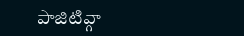పాజిటివ్గా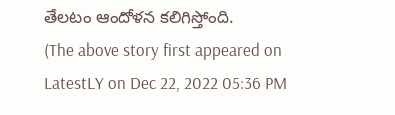తేలటం ఆందోళన కలిగిస్తోంది.
(The above story first appeared on LatestLY on Dec 22, 2022 05:36 PM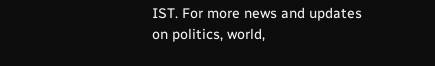IST. For more news and updates on politics, world,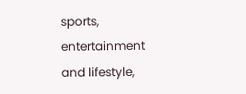sports, entertainment and lifestyle,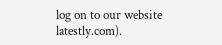log on to our website latestly.com).